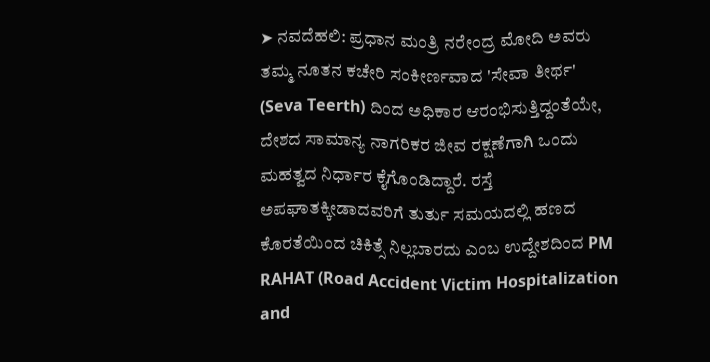➤ ನವದೆಹಲಿ: ಪ್ರಧಾನ ಮಂತ್ರಿ ನರೇಂದ್ರ ಮೋದಿ ಅವರು ತಮ್ಮ ನೂತನ ಕಚೇರಿ ಸಂಕೀರ್ಣವಾದ 'ಸೇವಾ ತೀರ್ಥ' (Seva Teerth) ದಿಂದ ಅಧಿಕಾರ ಆರಂಭಿಸುತ್ತಿದ್ದಂತೆಯೇ, ದೇಶದ ಸಾಮಾನ್ಯ ನಾಗರಿಕರ ಜೀವ ರಕ್ಷಣೆಗಾಗಿ ಒಂದು ಮಹತ್ವದ ನಿರ್ಧಾರ ಕೈಗೊಂಡಿದ್ದಾರೆ. ರಸ್ತೆ ಅಪಘಾತಕ್ಕೀಡಾದವರಿಗೆ ತುರ್ತು ಸಮಯದಲ್ಲಿ ಹಣದ ಕೊರತೆಯಿಂದ ಚಿಕಿತ್ಸೆ ನಿಲ್ಲಬಾರದು ಎಂಬ ಉದ್ದೇಶದಿಂದ PM RAHAT (Road Accident Victim Hospitalization and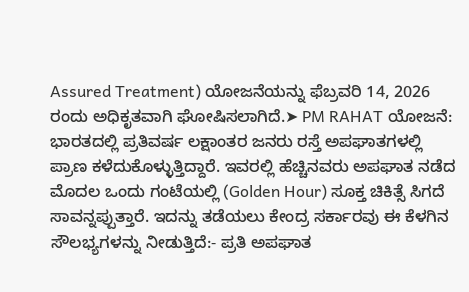Assured Treatment) ಯೋಜನೆಯನ್ನು ಫೆಬ್ರವರಿ 14, 2026 ರಂದು ಅಧಿಕೃತವಾಗಿ ಘೋಷಿಸಲಾಗಿದೆ.➤ PM RAHAT ಯೋಜನೆ: ಭಾರತದಲ್ಲಿ ಪ್ರತಿವರ್ಷ ಲಕ್ಷಾಂತರ ಜನರು ರಸ್ತೆ ಅಪಘಾತಗಳಲ್ಲಿ ಪ್ರಾಣ ಕಳೆದುಕೊಳ್ಳುತ್ತಿದ್ದಾರೆ. ಇವರಲ್ಲಿ ಹೆಚ್ಚಿನವರು ಅಪಘಾತ ನಡೆದ ಮೊದಲ ಒಂದು ಗಂಟೆಯಲ್ಲಿ (Golden Hour) ಸೂಕ್ತ ಚಿಕಿತ್ಸೆ ಸಿಗದೆ ಸಾವನ್ನಪ್ಪುತ್ತಾರೆ. ಇದನ್ನು ತಡೆಯಲು ಕೇಂದ್ರ ಸರ್ಕಾರವು ಈ ಕೆಳಗಿನ ಸೌಲಭ್ಯಗಳನ್ನು ನೀಡುತ್ತಿದೆ:- ಪ್ರತಿ ಅಪಘಾತ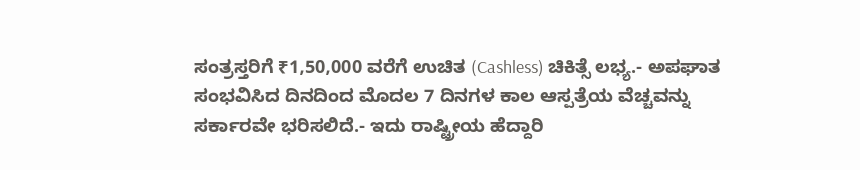ಸಂತ್ರಸ್ತರಿಗೆ ₹1,50,000 ವರೆಗೆ ಉಚಿತ (Cashless) ಚಿಕಿತ್ಸೆ ಲಭ್ಯ.- ಅಪಘಾತ ಸಂಭವಿಸಿದ ದಿನದಿಂದ ಮೊದಲ 7 ದಿನಗಳ ಕಾಲ ಆಸ್ಪತ್ರೆಯ ವೆಚ್ಚವನ್ನು ಸರ್ಕಾರವೇ ಭರಿಸಲಿದೆ.- ಇದು ರಾಷ್ಟ್ರೀಯ ಹೆದ್ದಾರಿ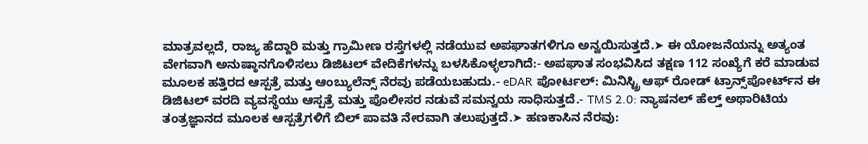ಮಾತ್ರವಲ್ಲದೆ, ರಾಜ್ಯ ಹೆದ್ದಾರಿ ಮತ್ತು ಗ್ರಾಮೀಣ ರಸ್ತೆಗಳಲ್ಲಿ ನಡೆಯುವ ಅಪಘಾತಗಳಿಗೂ ಅನ್ವಯಿಸುತ್ತದೆ.➤ ಈ ಯೋಜನೆಯನ್ನು ಅತ್ಯಂತ ವೇಗವಾಗಿ ಅನುಷ್ಠಾನಗೊಳಿಸಲು ಡಿಜಿಟಲ್ ವೇದಿಕೆಗಳನ್ನು ಬಳಸಿಕೊಳ್ಳಲಾಗಿದೆ:- ಅಪಘಾತ ಸಂಭವಿಸಿದ ತಕ್ಷಣ 112 ಸಂಖ್ಯೆಗೆ ಕರೆ ಮಾಡುವ ಮೂಲಕ ಹತ್ತಿರದ ಆಸ್ಪತ್ರೆ ಮತ್ತು ಆಂಬ್ಯುಲೆನ್ಸ್ ನೆರವು ಪಡೆಯಬಹುದು.- eDAR ಪೋರ್ಟಲ್: ಮಿನಿಸ್ಟ್ರಿ ಆಫ್ ರೋಡ್ ಟ್ರಾನ್ಸ್‌ಪೋರ್ಟ್‌ನ ಈ ಡಿಜಿಟಲ್ ವರದಿ ವ್ಯವಸ್ಥೆಯು ಆಸ್ಪತ್ರೆ ಮತ್ತು ಪೊಲೀಸರ ನಡುವೆ ಸಮನ್ವಯ ಸಾಧಿಸುತ್ತದೆ.- TMS 2.0: ನ್ಯಾಷನಲ್ ಹೆಲ್ತ್ ಅಥಾರಿಟಿಯ ತಂತ್ರಜ್ಞಾನದ ಮೂಲಕ ಆಸ್ಪತ್ರೆಗಳಿಗೆ ಬಿಲ್ ಪಾವತಿ ನೇರವಾಗಿ ತಲುಪುತ್ತದೆ.➤ ಹಣಕಾಸಿನ ನೆರವು: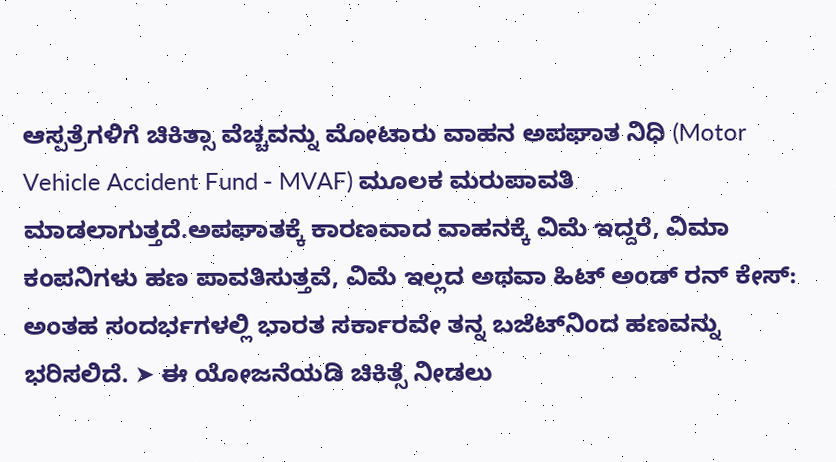ಆಸ್ಪತ್ರೆಗಳಿಗೆ ಚಿಕಿತ್ಸಾ ವೆಚ್ಚವನ್ನು ಮೋಟಾರು ವಾಹನ ಅಪಘಾತ ನಿಧಿ (Motor Vehicle Accident Fund - MVAF) ಮೂಲಕ ಮರುಪಾವತಿ ಮಾಡಲಾಗುತ್ತದೆ.ಅಪಘಾತಕ್ಕೆ ಕಾರಣವಾದ ವಾಹನಕ್ಕೆ ವಿಮೆ ಇದ್ದರೆ, ವಿಮಾ ಕಂಪನಿಗಳು ಹಣ ಪಾವತಿಸುತ್ತವೆ, ವಿಮೆ ಇಲ್ಲದ ಅಥವಾ ಹಿಟ್ ಅಂಡ್ ರನ್ ಕೇಸ್: ಅಂತಹ ಸಂದರ್ಭಗಳಲ್ಲಿ ಭಾರತ ಸರ್ಕಾರವೇ ತನ್ನ ಬಜೆಟ್‌ನಿಂದ ಹಣವನ್ನು ಭರಿಸಲಿದೆ. ➤ ಈ ಯೋಜನೆಯಡಿ ಚಿಕಿತ್ಸೆ ನೀಡಲು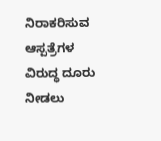ನಿರಾಕರಿಸುವ ಆಸ್ಪತ್ರೆಗಳ ವಿರುದ್ಧ ದೂರು ನೀಡಲು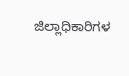ಜಿಲ್ಲಾಧಿಕಾರಿಗಳ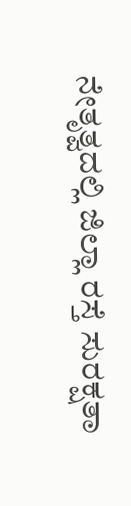ನೇತೃತ್ವದಲ್ಲಿ ಜಿಲ್ಲಾ ರಸ್ತೆ ಸುರಕ್ಷತಾ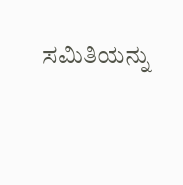ಸಮಿತಿಯನ್ನು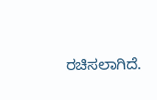ರಚಿಸಲಾಗಿದೆ.